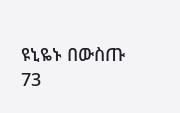ዩኒዬኑ በውስጡ 73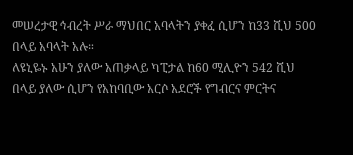መሠረታዊ ኅብረት ሥራ ማህበር አባላትን ያቀፈ ሲሆን ከ33 ሺህ 500 በላይ አባላት አሉ።
ለዩኒዬኑ አሁን ያለው አጠቃላይ ካፒታል ከ60 ሚሊዮን 542 ሺህ በላይ ያለው ሲሆን የአከባቢው አርሶ አደሮች የግብርና ምርትና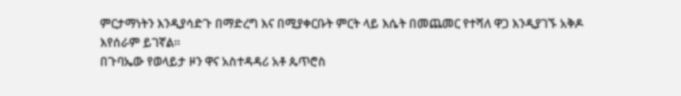ምርታማነትን እንዲያሳድጉ በማድረግ እና በሚያቀርቡት ምርት ላይ እሴት በመጨመር የተሻለ ዋጋ እንዲያገኙ አቅዶ እየሰራም ይገኛል።
በጉባኤው የወላይታ ዞን ዋና አስተዳዳሪ አቶ ጴጥሮስ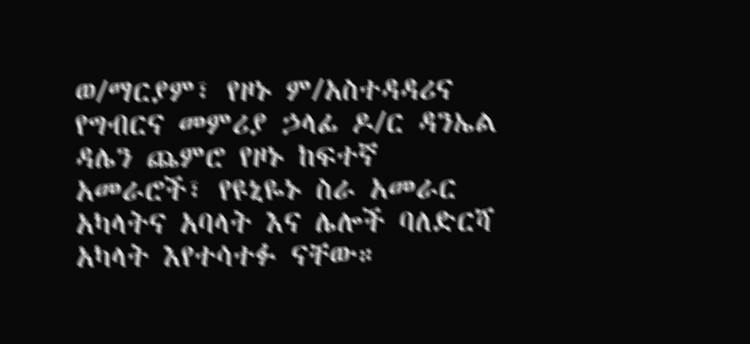ወ/ማርያም፣ የዞኑ ም/አስተዳዳሪና የግብርና መምሪያ ኃላፊ ዶ/ር ዳንኤል ዳሌን ጨምሮ የዞኑ ከፍተኛ አመራሮች፣ የዩኒዬኑ ስራ አመራር አካላትና አባላት እና ሌሎች ባለድርሻ አካላት እየተሳተፉ ናቸው።